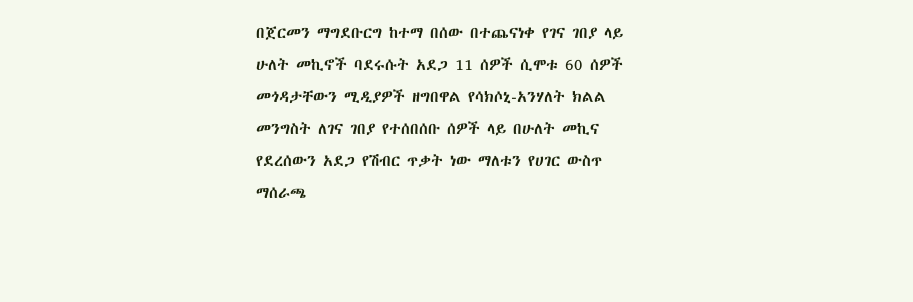በጀርመን ማግደቡርግ ከተማ በሰው በተጨናነቀ የገና ገበያ ላይ ሁለት መኪኖች ባደሩሱት አደጋ 11 ሰዎች ሲሞቱ 60 ሰዎች መጎዳታቸውን ሚዲያዎች ዘግበዋል የሳክሶኒ-አንሃለት ክልል መንግስት ለገና ገበያ የተሰበሰቡ ሰዎች ላይ በሁለት መኪና የደረሰውን አደጋ የሽብር ጥቃት ነው ማለቱን የሀገር ውስጥ ማሰራጫ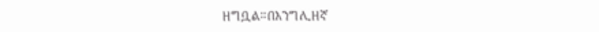ዘግቧል።በእንግሊዘኛ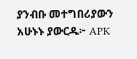ያንብቡ መተግበሪያውን አሁኑኑ ያውርዱ፦ APK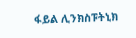ፋይል ሊንክስፑትኒክ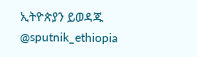ኢትዮጵያን ይወዳጁ @sputnik_ethiopia